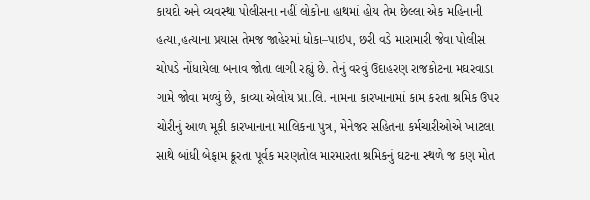કાયદો અને વ્યવસ્થા પોલીસના નહીં લોકોના હાથમાં હોય તેમ છેલ્લા એક મહિનાની હત્યા,હત્યાના પ્રયાસ તેમજ જાહેરમાં ધોકા–પાઇપ, છરી વડે મારામારી જેવા પોલીસ ચોપડે નોંધાયેલા બનાવ જોતા લાગી રહ્યું છે. તેનું વરવું ઉદાહરણ રાજકોટના મઘરવાડા ગામે જોવા મળ્યું છે, કાવ્યા એલોય પ્રા.લિ. નામના કારખાનામાં કામ કરતા શ્રમિક ઉપર ચોરીનું આળ મૂકી કારખાનાના માલિકના પુત્ર, મેનેજર સહિતના કર્મચારીઓએ ખાટલા સાથે બાંધી બેફામ ક્રૂરતા પૂર્વક મરણતોલ મારમારતા શ્રમિકનું ઘટના સ્થળે જ કણ મોત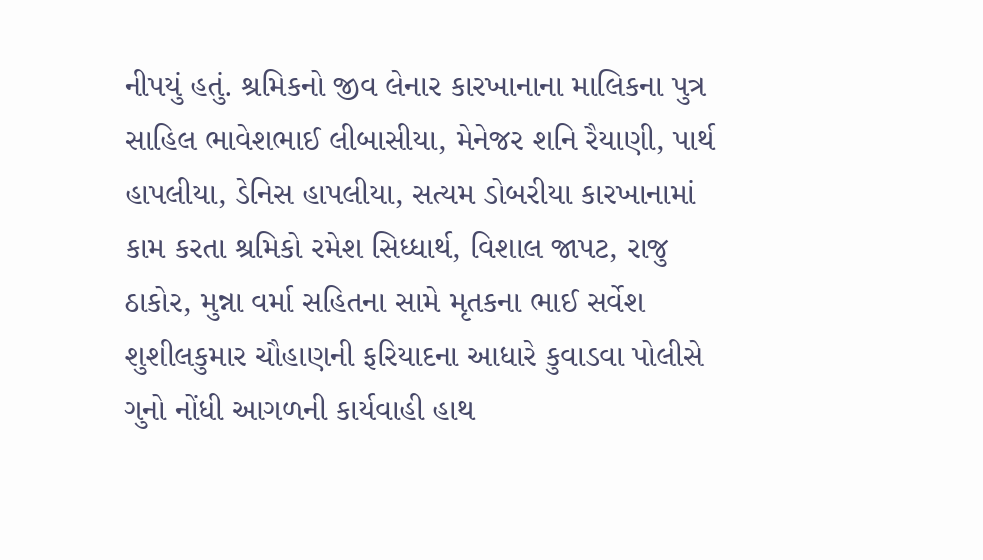નીપયું હતું. શ્રમિકનો જીવ લેનાર કારખાનાના માલિકના પુત્ર સાહિલ ભાવેશભાઈ લીબાસીયા, મેનેજર શનિ રૈયાણી, પાર્થ હાપલીયા, ડેનિસ હાપલીયા, સત્યમ ડોબરીયા કારખાનામાં કામ કરતા શ્રમિકો રમેશ સિધ્ધાર્થ, વિશાલ જાપટ, રાજુ ઠાકોર, મુન્ના વર્મા સહિતના સામે મૃતકના ભાઈ સર્વેશ શુશીલકુમાર ચૌહાણની ફરિયાદના આધારે કુવાડવા પોલીસે ગુનો નોંધી આગળની કાર્યવાહી હાથ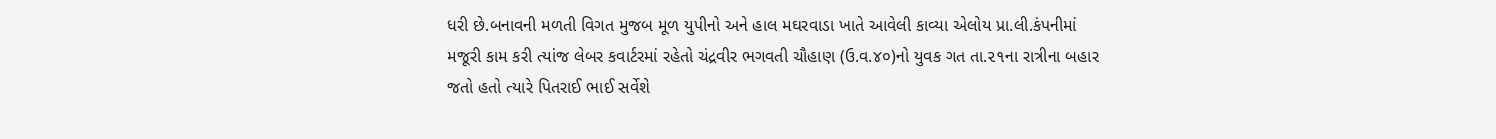ધરી છે.બનાવની મળતી વિગત મુજબ મૂળ યુપીનો અને હાલ મઘરવાડા ખાતે આવેલી કાવ્યા એલોય પ્રા.લી.કંપનીમાં મજૂરી કામ કરી ત્યાંજ લેબર કવાર્ટરમાં રહેતો ચંદ્રવીર ભગવતી ચૌહાણ (ઉ.વ.૪૦)નો યુવક ગત તા.૨૧ના રાત્રીના બહાર જતો હતો ત્યારે પિતરાઈ ભાઈ સર્વેશે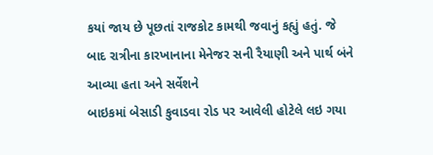કયાં જાય છે પૂછતાં રાજકોટ કામથી જવાનું કહ્યું હતું. જે બાદ રાત્રીના કારખાનાના મેનેજર સની રૈયાણી અને પાર્થ બંને આવ્યા હતા અને સર્વેશને
બાઇકમાં બેસાડી કુવાડવા રોડ પર આવેલી હોટેલે લઇ ગયા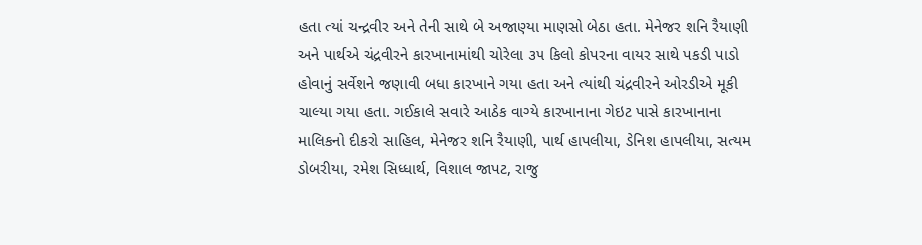હતા ત્યાં ચન્દ્રવીર અને તેની સાથે બે અજાણ્યા માણસો બેઠા હતા. મેનેજર શનિ રૈયાણી અને પાર્થએ ચંદ્રવીરને કારખાનામાંથી ચોરેલા ૩૫ કિલો કોપરના વાયર સાથે પકડી પાડો હોવાનું સર્વેશને જણાવી બધા કારખાને ગયા હતા અને ત્યાંથી ચંદ્રવીરને ઓરડીએ મૂકી ચાલ્યા ગયા હતા. ગઈકાલે સવારે આઠેક વાગ્યે કારખાનાના ગેઇટ પાસે કારખાનાના માલિકનો દીકરો સાહિલ, મેનેજર શનિ રૈયાણી, પાર્થ હાપલીયા, ડેનિશ હાપલીયા, સત્યમ ડોબરીયા, રમેશ સિધ્ધાર્થ, વિશાલ જાપટ, રાજુ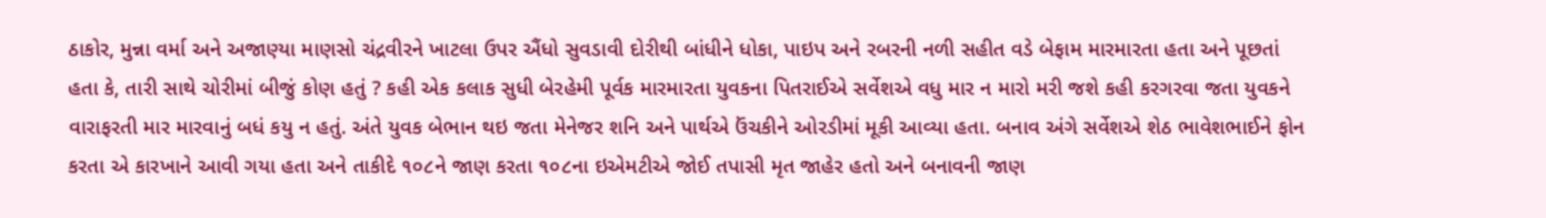ઠાકોર, મુન્ના વર્મા અને અજાણ્યા માણસો ચંદ્રવીરને ખાટલા ઉપર ઐંધો સુવડાવી દોરીથી બાંધીને ધોકા, પાઇપ અને રબરની નળી સહીત વડે બેફામ મારમારતા હતા અને પૂછતાં હતા કે, તારી સાથે ચોરીમાં બીજું કોણ હતું ? કહી એક કલાક સુધી બેરહેમી પૂર્વક મારમારતા યુવકના પિતરાઈએ સર્વેશએ વધુ માર ન મારો મરી જશે કહી કરગરવા જતા યુવકને વારાફરતી માર મારવાનું બધં કયુ ન હતું. અંતે યુવક બેભાન થઇ જતા મેનેજર શનિ અને પાર્થએ ઉંચકીને ઓરડીમાં મૂકી આવ્યા હતા. બનાવ અંગે સર્વેશએ શેઠ ભાવેશભાઈને ફોન કરતા એ કારખાને આવી ગયા હતા અને તાકીદે ૧૦૮ને જાણ કરતા ૧૦૮ના ઇએમટીએ જોઈ તપાસી મૃત જાહેર હતો અને બનાવની જાણ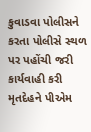કુવાડવા પોલીસને કરતા પોલીસે સ્થળ પર પહોંચી જરી કાર્યવાહી કરી મૃતદેહને પીએમ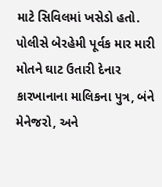માટે સિવિલમાં ખસેડો હતો. પોલીસે બેરહેમી પૂર્વક માર મારી મોતને ઘાટ ઉતારી દેનાર કારખાનાના માલિકના પુત્ર, બંને મેનેજરો, અને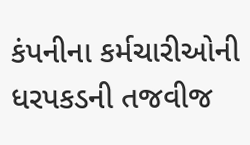કંપનીના કર્મચારીઓની ધરપકડની તજવીજ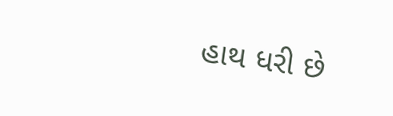હાથ ધરી છે